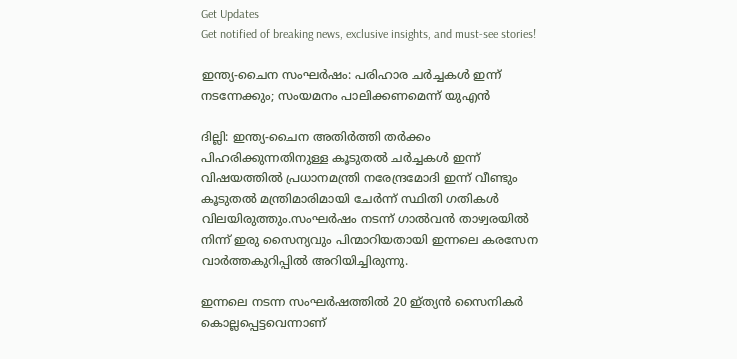Get Updates
Get notified of breaking news, exclusive insights, and must-see stories!

ഇന്ത്യ-ചൈന സംഘര്‍ഷം: പരിഹാര ചര്‍ച്ചകള്‍ ഇന്ന് നടന്നേക്കും; സംയമനം പാലിക്കണമെന്ന് യുഎന്‍

ദില്ലി: ഇന്ത്യ-ചൈന അതിര്‍ത്തി തര്‍ക്കം പിഹരിക്കുന്നതിനുള്ള കൂടുതല്‍ ചര്‍ച്ചകള്‍ ഇന്ന് വിഷയത്തില്‍ പ്രധാനമന്ത്രി നരേന്ദ്രമോദി ഇന്ന് വീണ്ടും കൂടുതല്‍ മന്ത്രിമാരിമായി ചേര്‍ന്ന് സ്ഥിതി ഗതികള്‍ വിലയിരുത്തും.സംഘര്‍ഷം നടന്ന് ഗാല്‍വന്‍ താഴ്വരയില്‍ നിന്ന് ഇരു സൈന്യവും പിന്മാറിയതായി ഇന്നലെ കരസേന വാര്‍ത്തകുറിപ്പില്‍ അറിയിച്ചിരുന്നു.

ഇന്നലെ നടന്ന സംഘര്‍ഷത്തില്‍ 20 ഇ്ത്യന്‍ സൈനികര്‍ കൊല്ലപ്പെട്ടവെന്നാണ്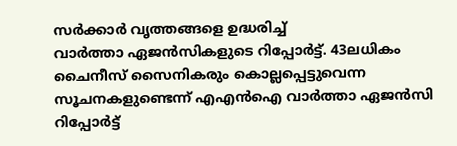സര്‍ക്കാര്‍ വൃത്തങ്ങളെ ഉദ്ധരിച്ച്
വാര്‍ത്താ ഏജന്‍സികളുടെ റിപ്പോര്‍ട്ട്. 43ലധികം ചൈനീസ് സൈനികരും കൊല്ലപ്പെട്ടുവെന്ന സൂചനകളുണ്ടെന്ന് എഎന്‍ഐ വാര്‍ത്താ ഏജന്‍സി റിപ്പോര്‍ട്ട്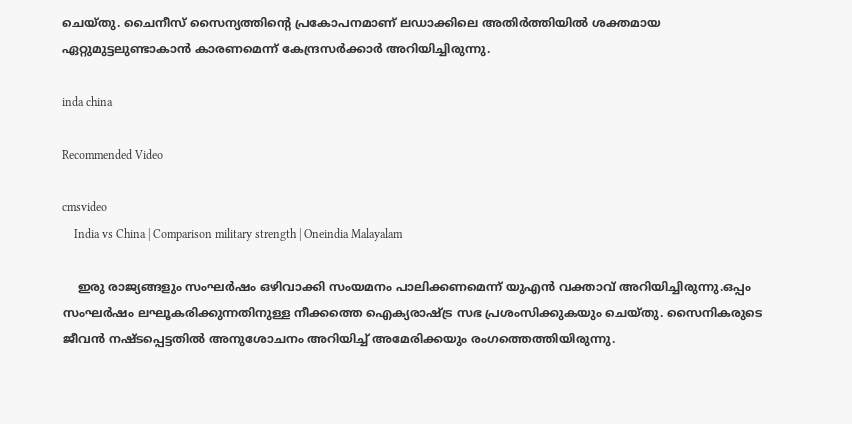ചെയ്തു. ചൈനീസ് സൈന്യത്തിന്റെ പ്രകോപനമാണ് ലഡാക്കിലെ അതിര്‍ത്തിയില്‍ ശക്തമായ ഏറ്റുമുട്ടലുണ്ടാകാന്‍ കാരണമെന്ന് കേന്ദ്രസര്‍ക്കാര്‍ അറിയിച്ചിരുന്നു.

inda china

Recommended Video

cmsvideo
    India vs China | Comparison military strength | Oneindia Malayalam

    ഇരു രാജ്യങ്ങളും സംഘര്‍ഷം ഒഴിവാക്കി സംയമനം പാലിക്കണമെന്ന് യുഎന്‍ വക്താവ് അറിയിച്ചിരുന്നു.ഒപ്പം സംഘര്‍ഷം ലഘൂകരിക്കുന്നതിനുള്ള നീക്കത്തെ ഐക്യരാഷ്ട്ര സഭ പ്രശംസിക്കുകയും ചെയ്തു. സൈനികരുടെ ജീവന്‍ നഷ്ടപ്പെട്ടതില്‍ അനുശോചനം അറിയിച്ച് അമേരിക്കയും രംഗത്തെത്തിയിരുന്നു.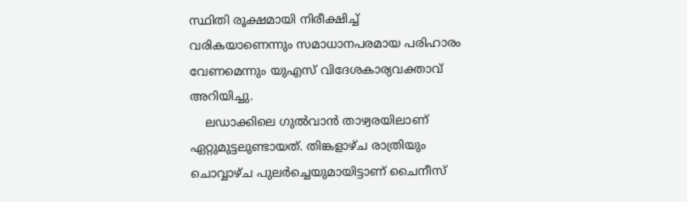സ്ഥിതി രൂക്ഷമായി നിരീക്ഷിച്ച് വരികയാണെന്നും സമാധാനപരമായ പരിഹാരം വേണമെന്നും യുഎസ് വിദേശകാര്യവക്താവ് അറിയിച്ചു.
    ലഡാക്കിലെ ഗുല്‍വാന്‍ താഴ്വരയിലാണ് ഏറ്റുമുട്ടലുണ്ടായത്. തിങ്കളാഴ്ച രാത്രിയും ചൊവ്വാഴ്ച പുലര്‍ച്ചെയുമായിട്ടാണ് ചൈനീസ്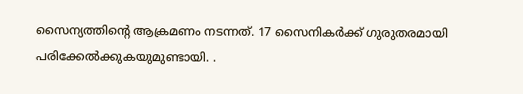സൈന്യത്തിന്റെ ആക്രമണം നടന്നത്. 17 സൈനികര്‍ക്ക് ഗുരുതരമായി പരിക്കേല്‍ക്കുകയുമുണ്ടായി. .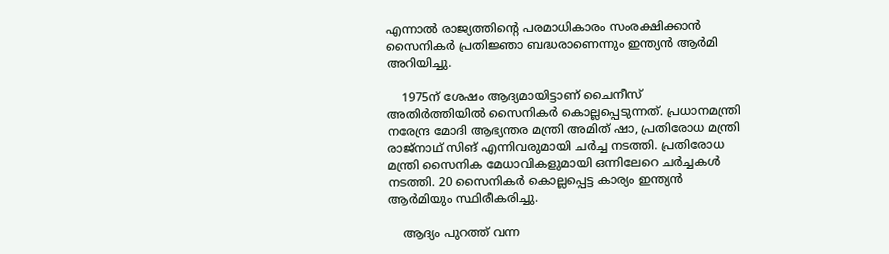എന്നാല്‍ രാജ്യത്തിന്റെ പരമാധികാരം സംരക്ഷിക്കാന്‍ സൈനികര്‍ പ്രതിജ്ഞാ ബദ്ധരാണെന്നും ഇന്ത്യന്‍ ആര്‍മി അറിയിച്ചു.

    1975ന് ശേഷം ആദ്യമായിട്ടാണ് ചൈനീസ് അതിര്‍ത്തിയില്‍ സൈനികര്‍ കൊല്ലപ്പെടുന്നത്. പ്രധാനമന്ത്രി നരേന്ദ്ര മോദി ആഭ്യന്തര മന്ത്രി അമിത് ഷാ, പ്രതിരോധ മന്ത്രി രാജ്നാഥ് സിങ് എന്നിവരുമായി ചര്‍ച്ച നടത്തി. പ്രതിരോധ മന്ത്രി സൈനിക മേധാവികളുമായി ഒന്നിലേറെ ചര്‍ച്ചകള്‍ നടത്തി. 20 സൈനികര്‍ കൊല്ലപ്പെട്ട കാര്യം ഇന്ത്യന്‍ ആര്‍മിയും സ്ഥിരീകരിച്ചു.

    ആദ്യം പുറത്ത് വന്ന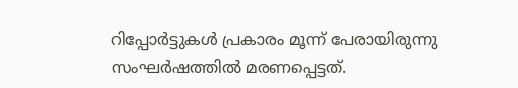റിപ്പോര്‍ട്ടുകള്‍ പ്രകാരം മൂന്ന് പേരായിരുന്നു സംഘര്‍ഷത്തില്‍ മരണപ്പെട്ടത്.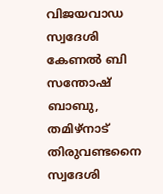വിജയവാഡ സ്വദേശി കേണല്‍ ബി സന്തോഷ് ബാബു, തമിഴ്നാട് തിരുവണ്ടനൈ സ്വദേശി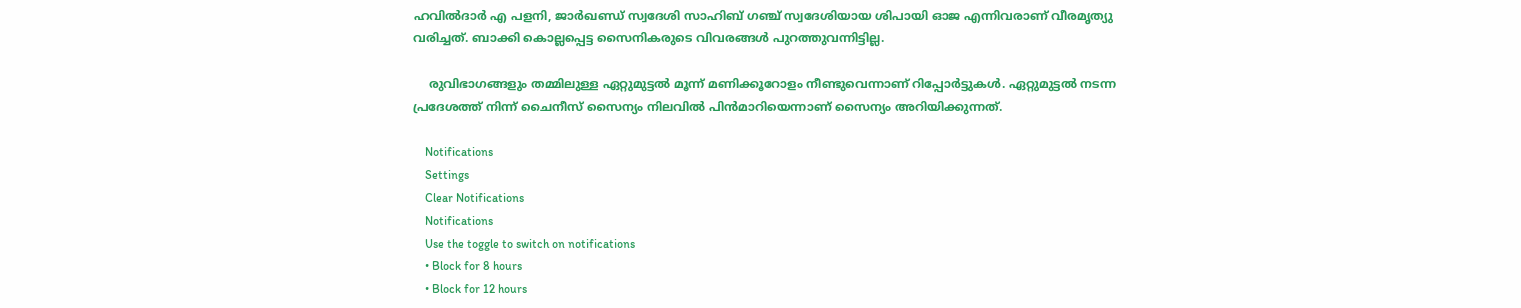ഹവില്‍ദാര്‍ എ പളനി, ജാര്‍ഖണ്ഡ് സ്വദേശി സാഹിബ് ഗഞ്ച് സ്വദേശിയായ ശിപായി ഓജ എന്നിവരാണ് വീരമൃത്യു വരിച്ചത്. ബാക്കി കൊല്ലപ്പെട്ട സൈനികരുടെ വിവരങ്ങള്‍ പുറത്തുവന്നിട്ടില്ല.

    രുവിഭാഗങ്ങളും തമ്മിലുള്ള ഏറ്റുമുട്ടല്‍ മൂന്ന് മണിക്കൂറോളം നീണ്ടുവെന്നാണ് റിപ്പോര്‍ട്ടുകള്‍. ഏറ്റുമുട്ടല്‍ നടന്ന പ്രദേശത്ത് നിന്ന് ചൈനീസ് സൈന്യം നിലവില്‍ പിന്‍മാറിയെന്നാണ് സൈന്യം അറിയിക്കുന്നത്.

    Notifications
    Settings
    Clear Notifications
    Notifications
    Use the toggle to switch on notifications
    • Block for 8 hours
    • Block for 12 hours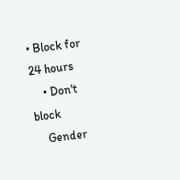• Block for 24 hours
    • Don't block
    Gender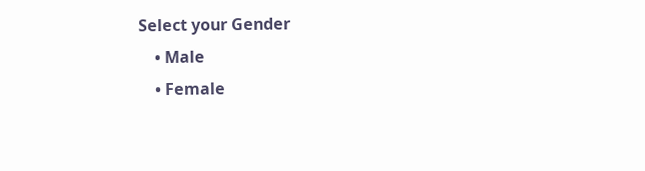Select your Gender
    • Male
    • Female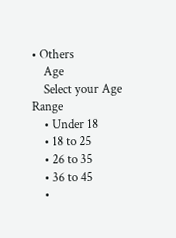• Others
    Age
    Select your Age Range
    • Under 18
    • 18 to 25
    • 26 to 35
    • 36 to 45
    •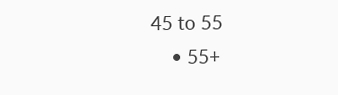45 to 55
    • 55+